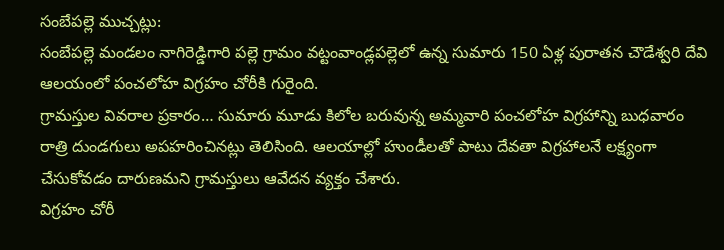సంబేపల్లె ముచ్చట్లు:
సంబేపల్లె మండలం నాగిరెడ్డిగారి పల్లె గ్రామం వట్టంవాండ్లపల్లెలో ఉన్న సుమారు 150 ఏళ్ల పురాతన చౌడేశ్వరి దేవి ఆలయంలో పంచలోహ విగ్రహం చోరీకి గురైంది.
గ్రామస్తుల వివరాల ప్రకారం… సుమారు మూడు కిలోల బరువున్న అమ్మవారి పంచలోహ విగ్రహాన్ని బుధవారం రాత్రి దుండగులు అపహరించినట్లు తెలిసింది. ఆలయాల్లో హుండీలతో పాటు దేవతా విగ్రహాలనే లక్ష్యంగా చేసుకోవడం దారుణమని గ్రామస్తులు ఆవేదన వ్యక్తం చేశారు.
విగ్రహం చోరీ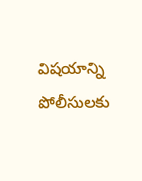విషయాన్ని పోలీసులకు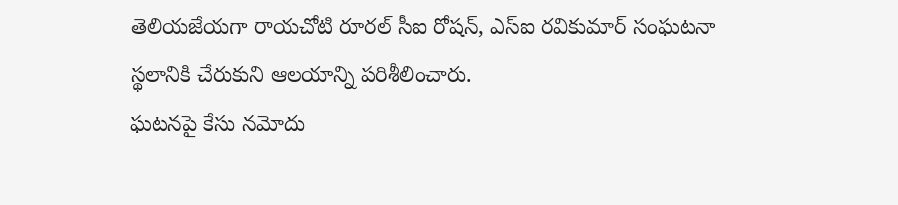తెలియజేయగా రాయచోటి రూరల్ సీఐ రోషన్, ఎస్ఐ రవికుమార్ సంఘటనా స్థలానికి చేరుకుని ఆలయాన్ని పరిశీలించారు.
ఘటనపై కేసు నమోదు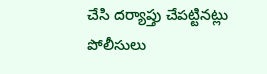చేసి దర్యాప్తు చేపట్టినట్లు పోలీసులు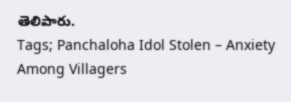తెలిపారు.
Tags; Panchaloha Idol Stolen – Anxiety Among Villagers